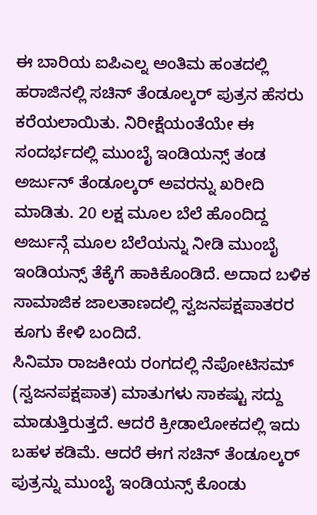ಈ ಬಾರಿಯ ಐಪಿಎಲ್ನ ಅಂತಿಮ ಹಂತದಲ್ಲಿ ಹರಾಜಿನಲ್ಲಿ ಸಚಿನ್ ತೆಂಡೂಲ್ಕರ್ ಪುತ್ರನ ಹೆಸರು ಕರೆಯಲಾಯಿತು. ನಿರೀಕ್ಷೆಯಂತೆಯೇ ಈ ಸಂದರ್ಭದಲ್ಲಿ ಮುಂಬೈ ಇಂಡಿಯನ್ಸ್ ತಂಡ ಅರ್ಜುನ್ ತೆಂಡೂಲ್ಕರ್ ಅವರನ್ನು ಖರೀದಿ ಮಾಡಿತು. 20 ಲಕ್ಷ ಮೂಲ ಬೆಲೆ ಹೊಂದಿದ್ದ ಅರ್ಜುನ್ಗೆ ಮೂಲ ಬೆಲೆಯನ್ನು ನೀಡಿ ಮುಂಬೈ ಇಂಡಿಯನ್ಸ್ ತೆಕ್ಕೆಗೆ ಹಾಕಿಕೊಂಡಿದೆ. ಅದಾದ ಬಳಿಕ ಸಾಮಾಜಿಕ ಜಾಲತಾಣದಲ್ಲಿ ಸ್ವಜನಪಕ್ಷಪಾತರರ ಕೂಗು ಕೇಳಿ ಬಂದಿದೆ.
ಸಿನಿಮಾ ರಾಜಕೀಯ ರಂಗದಲ್ಲಿ ನೆಪೋಟಿಸಮ್ (ಸ್ವಜನಪಕ್ಷಪಾತ) ಮಾತುಗಳು ಸಾಕಷ್ಟು ಸದ್ದು ಮಾಡುತ್ತಿರುತ್ತದೆ. ಆದರೆ ಕ್ರೀಡಾಲೋಕದಲ್ಲಿ ಇದು ಬಹಳ ಕಡಿಮೆ. ಆದರೆ ಈಗ ಸಚಿನ್ ತೆಂಡೂಲ್ಕರ್ ಪುತ್ರನ್ನು ಮುಂಬೈ ಇಂಡಿಯನ್ಸ್ ಕೊಂಡು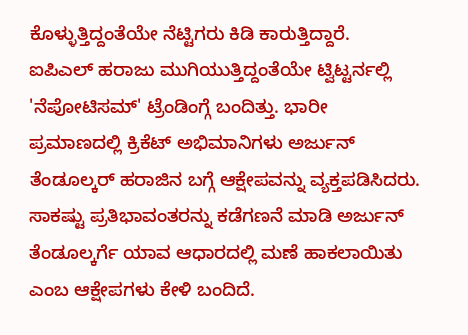ಕೊಳ್ಳುತ್ತಿದ್ದಂತೆಯೇ ನೆಟ್ಟಿಗರು ಕಿಡಿ ಕಾರುತ್ತಿದ್ದಾರೆ.
ಐಪಿಎಲ್ ಹರಾಜು ಮುಗಿಯುತ್ತಿದ್ದಂತೆಯೇ ಟ್ವಿಟ್ಟರ್ನಲ್ಲಿ 'ನೆಪೋಟಿಸಮ್' ಟ್ರೆಂಡಿಂಗ್ಗೆ ಬಂದಿತ್ತು. ಭಾರೀ ಪ್ರಮಾಣದಲ್ಲಿ ಕ್ರಿಕೆಟ್ ಅಭಿಮಾನಿಗಳು ಅರ್ಜುನ್ ತೆಂಡೂಲ್ಕರ್ ಹರಾಜಿನ ಬಗ್ಗೆ ಆಕ್ಷೇಪವನ್ನು ವ್ಯಕ್ತಪಡಿಸಿದರು. ಸಾಕಷ್ಟು ಪ್ರತಿಭಾವಂತರನ್ನು ಕಡೆಗಣನೆ ಮಾಡಿ ಅರ್ಜುನ್ ತೆಂಡೂಲ್ಕರ್ಗೆ ಯಾವ ಆಧಾರದಲ್ಲಿ ಮಣೆ ಹಾಕಲಾಯಿತು ಎಂಬ ಆಕ್ಷೇಪಗಳು ಕೇಳಿ ಬಂದಿದೆ.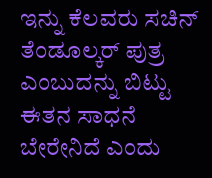ಇನ್ನು ಕೆಲವರು ಸಚಿನ್ ತೆಂಡೂಲ್ಕರ್ ಪುತ್ರ ಎಂಬುದನ್ನು ಬಿಟ್ಟು ಈತನ ಸಾಧನೆ ಬೇರೇನಿದೆ ಎಂದು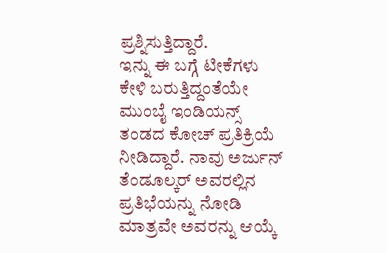ಪ್ರಶ್ನಿಸುತ್ತಿದ್ದಾರೆ.
ಇನ್ನು ಈ ಬಗ್ಗೆ ಟೀಕೆಗಳು ಕೇಳಿ ಬರುತ್ತಿದ್ದಂತೆಯೇ ಮುಂಬೈ ಇಂಡಿಯನ್ಸ್ ತಂಡದ ಕೋಚ್ ಪ್ರತಿಕ್ರಿಯೆ ನೀಡಿದ್ದಾರೆ. ನಾವು ಅರ್ಜುನ್ ತೆಂಡೂಲ್ಕರ್ ಅವರಲ್ಲಿನ ಪ್ರತಿಭೆಯನ್ನು ನೋಡಿ ಮಾತ್ರವೇ ಅವರನ್ನು ಆಯ್ಕೆ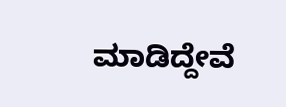ಮಾಡಿದ್ದೇವೆ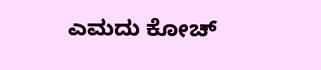ಎಮದು ಕೋಚ್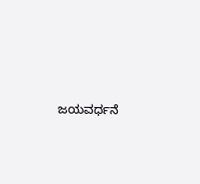ಜಯವರ್ಧನೆ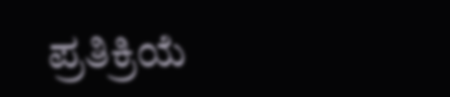ಪ್ರತಿಕ್ರಿಯೆ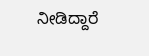ನೀಡಿದ್ದಾರೆ